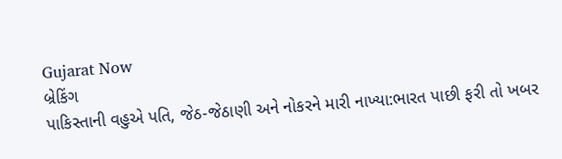Gujarat Now
બ્રેકિંગ
પાકિસ્તાની વહુએ પતિ, જેઠ-જેઠાણી અને નોકરને મારી નાખ્યા:ભારત પાછી ફરી તો ખબર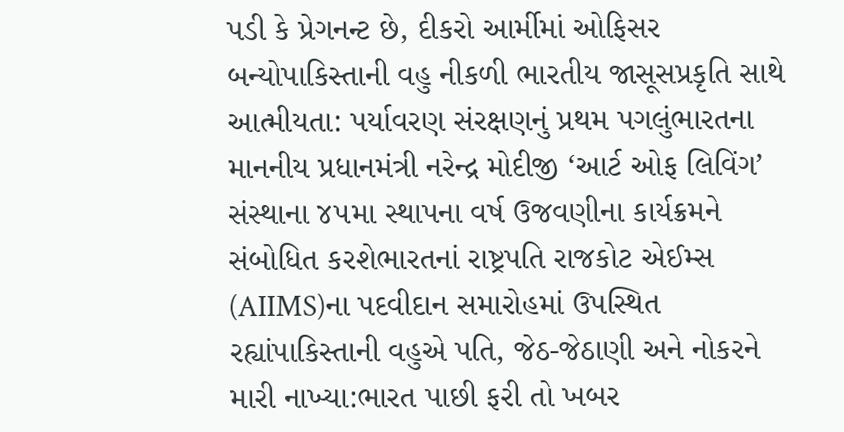પડી કે પ્રેગનન્ટ છે, દીકરો આર્મીમાં ઓફિસર બન્યોપાકિસ્તાની વહુ નીકળી ભારતીય જાસૂસપ્રકૃતિ સાથે આત્મીયતા: પર્યાવરણ સંરક્ષણનું પ્રથમ પગલુંભારતના માનનીય પ્રધાનમંત્રી નરેન્દ્ર મોદીજી ‘આર્ટ ઓફ લિવિંગ’ સંસ્થાના ૪૫મા સ્થાપના વર્ષ ઉજવણીના કાર્યક્રમને સંબોધિત કરશેભારતનાં રાષ્ટ્રપતિ રાજકોટ એઈમ્સ (AIIMS)ના પદવીદાન સમારોહમાં ઉપસ્થિત રહ્યાંપાકિસ્તાની વહુએ પતિ, જેઠ-જેઠાણી અને નોકરને મારી નાખ્યા:ભારત પાછી ફરી તો ખબર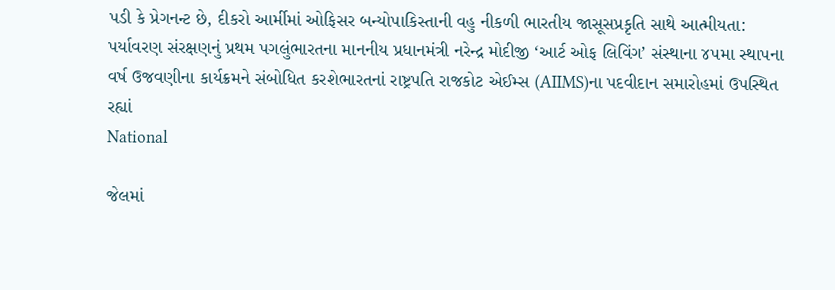પડી કે પ્રેગનન્ટ છે, દીકરો આર્મીમાં ઓફિસર બન્યોપાકિસ્તાની વહુ નીકળી ભારતીય જાસૂસપ્રકૃતિ સાથે આત્મીયતા: પર્યાવરણ સંરક્ષણનું પ્રથમ પગલુંભારતના માનનીય પ્રધાનમંત્રી નરેન્દ્ર મોદીજી ‘આર્ટ ઓફ લિવિંગ’ સંસ્થાના ૪૫મા સ્થાપના વર્ષ ઉજવણીના કાર્યક્રમને સંબોધિત કરશેભારતનાં રાષ્ટ્રપતિ રાજકોટ એઈમ્સ (AIIMS)ના પદવીદાન સમારોહમાં ઉપસ્થિત રહ્યાં
National

જેલમાં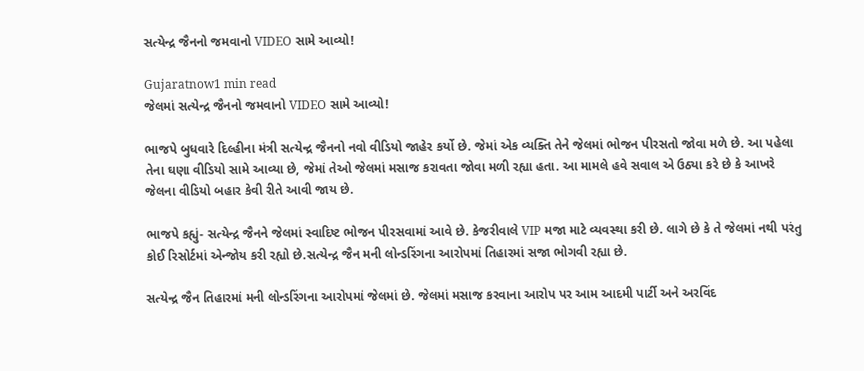સત્યેન્દ્ર જૈનનો જમવાનો VIDEO સામે આવ્યો!

Gujaratnow1 min read
જેલમાં સત્યેન્દ્ર જૈનનો જમવાનો VIDEO સામે આવ્યો!

ભાજપે બુધવારે દિલ્હીના મંત્રી સત્યેન્દ્ર જૈનનો નવો વીડિયો જાહેર કર્યો છે. જેમાં એક વ્યક્તિ તેને જેલમાં ભોજન પીરસતો જોવા મળે છે. આ પહેલા તેના ઘણા વીડિયો સામે આવ્યા છે, જેમાં તેઓ જેલમાં મસાજ કરાવતા જોવા મળી રહ્યા હતા. આ મામલે હવે સવાલ એ ઉઠ્યા કરે છે કે આખરે જેલના વીડિયો બહાર કેવી રીતે આવી જાય છે.

ભાજપે કહ્યું- સત્યેન્દ્ર જૈનને જેલમાં સ્વાદિષ્ટ ભોજન પીરસવામાં આવે છે. કેજરીવાલે VIP મજા માટે વ્યવસ્થા કરી છે. લાગે છે કે તે જેલમાં નથી પરંતુ કોઈ રિસોર્ટમાં એન્જોય કરી રહ્યો છે.સત્યેન્દ્ર જૈન મની લોન્ડરિંગના આરોપમાં તિહારમાં સજા ભોગવી રહ્યા છે.

સત્યેન્દ્ર જૈન તિહારમાં મની લોન્ડરિંગના આરોપમાં જેલમાં છે. જેલમાં મસાજ કરવાના આરોપ પર આમ આદમી પાર્ટી અને અરવિંદ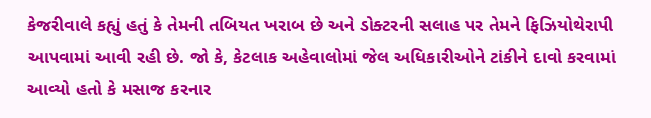કેજરીવાલે કહ્યું હતું કે તેમની તબિયત ખરાબ છે અને ડોક્ટરની સલાહ પર તેમને ફિઝિયોથેરાપી આપવામાં આવી રહી છે. જો કે, કેટલાક અહેવાલોમાં જેલ અધિકારીઓને ટાંકીને દાવો કરવામાં આવ્યો હતો કે મસાજ કરનાર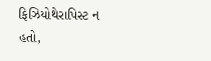ફિઝિયોથેરાપિસ્ટ ન હતો,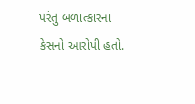પરંતુ બળાત્કારના કેસનો આરોપી હતો.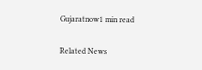Gujaratnow1 min read

Related News